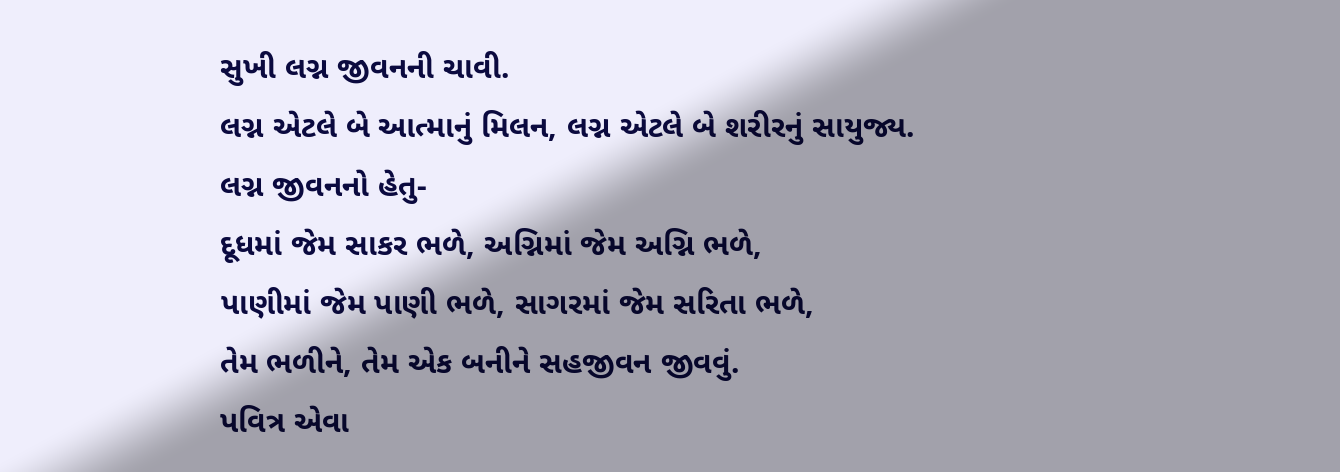સુખી લગ્ન જીવનની ચાવી.
લગ્ન એટલે બે આત્માનું મિલન, લગ્ન એટલે બે શરીરનું સાયુજ્ય.
લગ્ન જીવનનો હેતુ-
દૂધમાં જેમ સાકર ભળે, અગ્નિમાં જેમ અગ્નિ ભળે,
પાણીમાં જેમ પાણી ભળે, સાગરમાં જેમ સરિતા ભળે,
તેમ ભળીને, તેમ એક બનીને સહજીવન જીવવું.
પવિત્ર એવા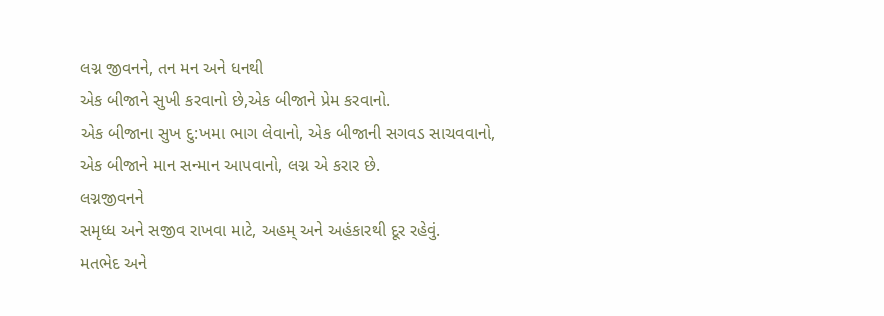લગ્ન જીવનને, તન મન અને ધનથી
એક બીજાને સુખી કરવાનો છે,એક બીજાને પ્રેમ કરવાનો.
એક બીજાના સુખ દુ:ખમા ભાગ લેવાનો, એક બીજાની સગવડ સાચવવાનો,
એક બીજાને માન સન્માન આપવાનો, લગ્ન એ કરાર છે.
લગ્નજીવનને
સમૃધ્ધ અને સજીવ રાખવા માટે, અહમ્ અને અહંકારથી દૂર રહેવું.
મતભેદ અને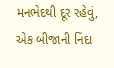મનભેદથી દૂર રહેવું, એક બીજાની નિંદા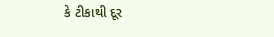કે ટીકાથી દૂર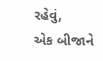રહેવું,
એક બીજાને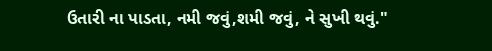ઉતારી ના પાડતા, નમી જવું,શમી જવું, ને સુખી થવું."